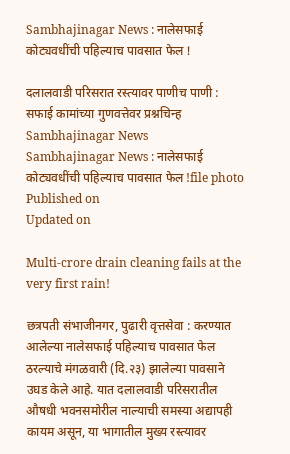Sambhajinagar News : नालेसफाई कोट्यवधींची पहिल्याच पावसात फेल !

दलालवाडी परिसरात रस्त्यावर पाणीच पाणी : सफाई कामांच्या गुणवत्तेवर प्रश्नचिन्ह
Sambhajinagar News
Sambhajinagar News : नालेसफाई कोट्यवधींची पहिल्याच पावसात फेल !file photo
Published on
Updated on

Multi-crore drain cleaning fails at the very first rain!

छत्रपती संभाजीनगर, पुढारी वृत्तसेवा : करण्यात आलेल्या नालेसफाई पहिल्याच पावसात फेल ठरल्याचे मंगळवारी (दि.२३) झालेल्या पावसाने उघड केले आहे. यात दलालवाडी परिसरातील औषधी भवनसमोरील नाल्याची समस्या अद्यापही कायम असून, या भागातील मुख्य रस्त्यावर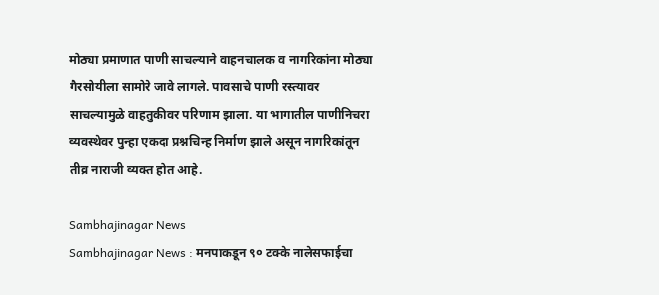मोठ्या प्रमाणात पाणी साचल्याने वाहनचालक व नागरिकांना मोठ्या गैरसोयीला सामोरे जावे लागले. पावसाचे पाणी रस्त्यावर साचल्यामुळे वाहतुकीवर परिणाम झाला. या भागातील पाणीनिचरा व्यवस्थेवर पुन्हा एकदा प्रश्नचिन्ह निर्माण झाले असून नागरिकांतून तीव्र नाराजी व्यक्त होत आहे.

Sambhajinagar News
Sambhajinagar News : मनपाकडून ९० टक्के नालेसफाईचा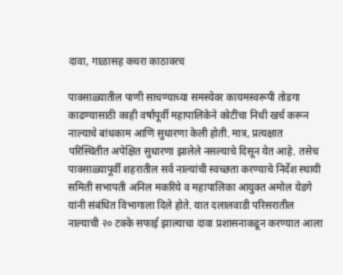दावा, गाळासह कचरा काठावरच

पावसाळ्यातील पाणी साचण्याच्या समस्येवर कायमस्वरूपी तोडगा काढण्यासाठी काही वर्षांपूर्वी महापालिकेने कोटींचा निधी खर्च करून नाल्याचे बांधकाम आणि सुधारणा केली होती. मात्र, प्रत्यक्षात परिस्थितीत अपेक्षित सुधारणा झालेले नसल्याचे दिसून येत आहे. तसेच पावसाळ्यापूर्वी शहरातील सर्व नाल्यांची स्वच्छता करण्याचे निर्देश स्थायी समिती सभापती अनिल मकरिये व महापालिका आयुक्त अमोल येडगे यांनी संबंधित विभागाला दिले होते. यात दलालवाडी परिसरातील नाल्याची २० टक्के सफाई झाल्याचा दावा प्रशासनाकडून करण्यात आला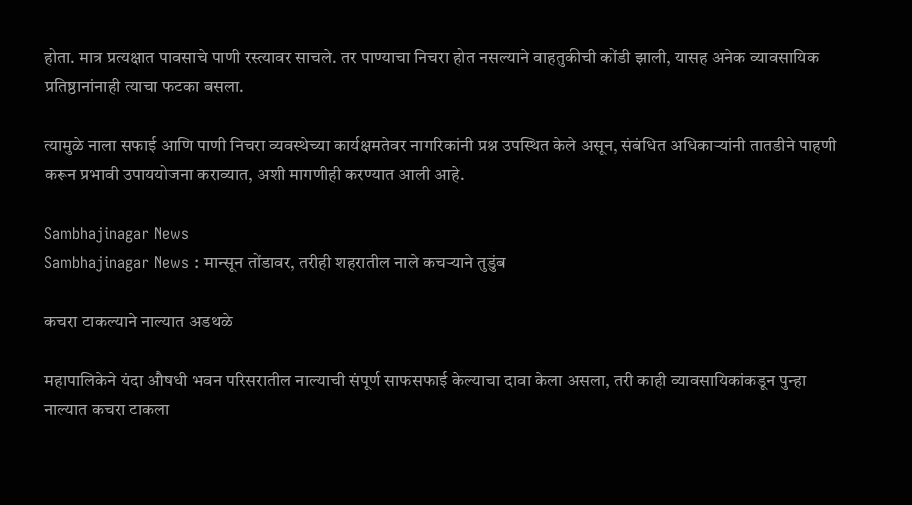होता. मात्र प्रत्यक्षात पावसाचे पाणी रस्त्यावर साचले. तर पाण्याचा निचरा होत नसल्याने वाहतुकीची कोंडी झाली, यासह अनेक व्यावसायिक प्रतिष्ठानांनाही त्याचा फटका बसला.

त्यामुळे नाला सफाई आणि पाणी निचरा व्यवस्थेच्या कार्यक्षमतेवर नागरिकांनी प्रश्न उपस्थित केले असून, संबंधित अधिकाऱ्यांनी तातडीने पाहणी करून प्रभावी उपाययोजना कराव्यात, अशी मागणीही करण्यात आली आहे.

Sambhajinagar News
Sambhajinagar News : मान्सून तोंडावर, तरीही शहरातील नाले कचऱ्याने तुडुंब

कचरा टाकल्याने नाल्यात अडथळे

महापालिकेने यंदा औषधी भवन परिसरातील नाल्याची संपूर्ण साफसफाई केल्याचा दावा केला असला, तरी काही व्यावसायिकांकडून पुन्हा नाल्यात कचरा टाकला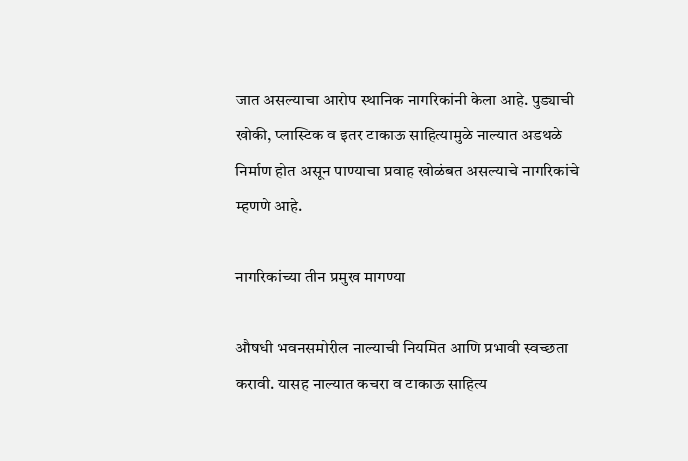जात असल्याचा आरोप स्थानिक नागरिकांनी केला आहे. पुड्याची खोकी, प्लास्टिक व इतर टाकाऊ साहित्यामुळे नाल्यात अडथळे निर्माण होत असून पाण्याचा प्रवाह खोळंबत असल्याचे नागरिकांचे म्हणणे आहे.

नागरिकांच्या तीन प्रमुख मागण्या

औषधी भवनसमोरील नाल्याची नियमित आणि प्रभावी स्वच्छता करावी. यासह नाल्यात कचरा व टाकाऊ साहित्य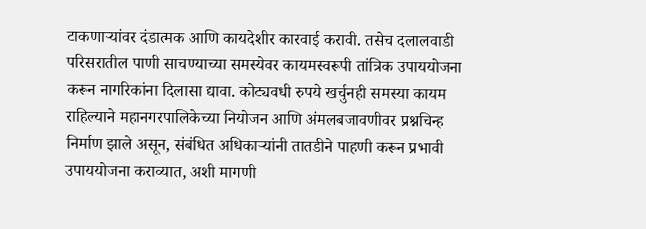टाकणाऱ्यांवर दंडात्मक आणि कायदेशीर कारवाई करावी. तसेच दलालवाडी परिसरातील पाणी साचण्याच्या समस्येवर कायमस्वरूपी तांत्रिक उपाययोजना करून नागरिकांना दिलासा द्यावा. कोट्यवधी रुपये खर्चुनही समस्या कायम राहिल्याने महानगरपालिकेच्या नियोजन आणि अंमलबजावणीवर प्रश्नचिन्ह निर्माण झाले असून, संबंधित अधिकाऱ्यांनी तातडीने पाहणी करून प्रभावी उपाययोजना कराव्यात, अशी मागणी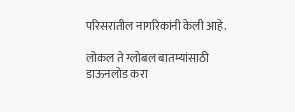परिसरातील नागरिकांनी केली आहे.

लोकल ते ग्लोबल बातम्यांसाठी डाऊनलोड करा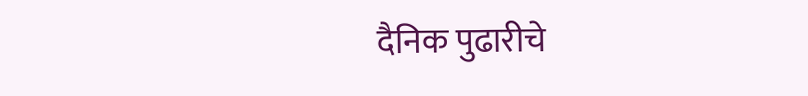दैनिक पुढारीचे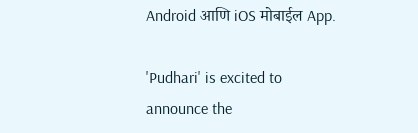Android आणि iOS मोबाईल App.

'Pudhari' is excited to announce the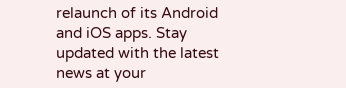relaunch of its Android and iOS apps. Stay updated with the latest news at your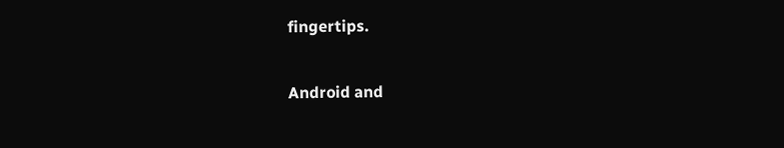fingertips.

Android and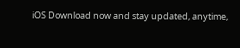iOS Download now and stay updated, anytime,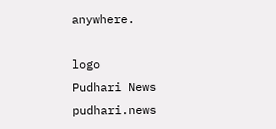anywhere.

logo
Pudhari News
pudhari.news